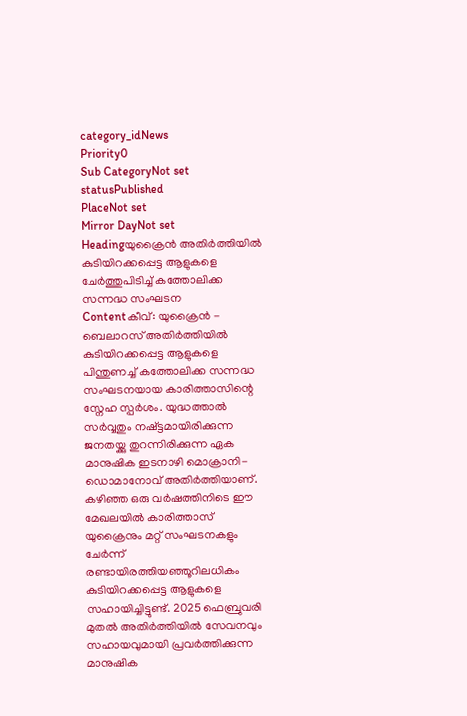category_idNews
Priority0
Sub CategoryNot set
statusPublished
PlaceNot set
Mirror DayNot set
Headingയുക്രൈന്‍ അതിർത്തിയിൽ കുടിയിറക്കപ്പെട്ട ആളുകളെ ചേര്‍ത്തുപിടിച്ച് കത്തോലിക്ക സന്നദ്ധ സംഘടന
Contentകീവ്: യുക്രൈന്‍ - ബെലാറസ് അതിർത്തിയിൽ കുടിയിറക്കപ്പെട്ട ആളുകളെ പിന്തുണച്ച് കത്തോലിക്ക സന്നദ്ധ സംഘടനയായ കാരിത്താസിന്റെ സ്നേഹ സ്പര്‍ശം. യുദ്ധത്താല്‍ സര്‍വ്വതും നഷ്ട്ടമായിരിക്കുന്ന ജനതയ്ക്കു തുറന്നിരിക്കുന്ന ഏക മാനുഷിക ഇടനാഴി മൊക്രാനി-ഡൊമാനോവ് അതിർത്തിയാണ്. കഴിഞ്ഞ ഒരു വർഷത്തിനിടെ ഈ മേഖലയില്‍ കാരിത്താസ് യുക്രൈനും മറ്റ് സംഘടനകളും ചേര്‍ന്ന് രണ്ടായിരത്തിയഞ്ഞൂറിലധികം കുടിയിറക്കപ്പെട്ട ആളുകളെ സഹായിച്ചിട്ടുണ്ട്. 2025 ഫെബ്രുവരി മുതൽ അതിര്‍ത്തിയില്‍ സേവനവും സഹായവുമായി പ്രവര്‍ത്തിക്കുന്ന മാനുഷിക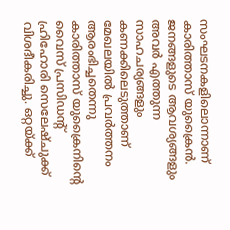സംഘടനകളിലൊന്നാണ് കാരിത്താസ് യുക്രൈന്‍. ജനങ്ങളുടെ ആവശ്യങ്ങളും അവർ എത്തുന്ന സാഹചര്യങ്ങളും കണക്കിലെടുത്താണ് മേഖലയില്‍ പ്രവർത്തനം ആരംഭിച്ചതെന്നു കാരിത്താസ് യുക്രൈനിന്റെ വൈസ് പ്രസിഡന്റ് ഹ്രിഹോരി സെലേഷ്ചുക്ക് വിശദീകരിച്ചു. ഒറ്റയ്ക്ക്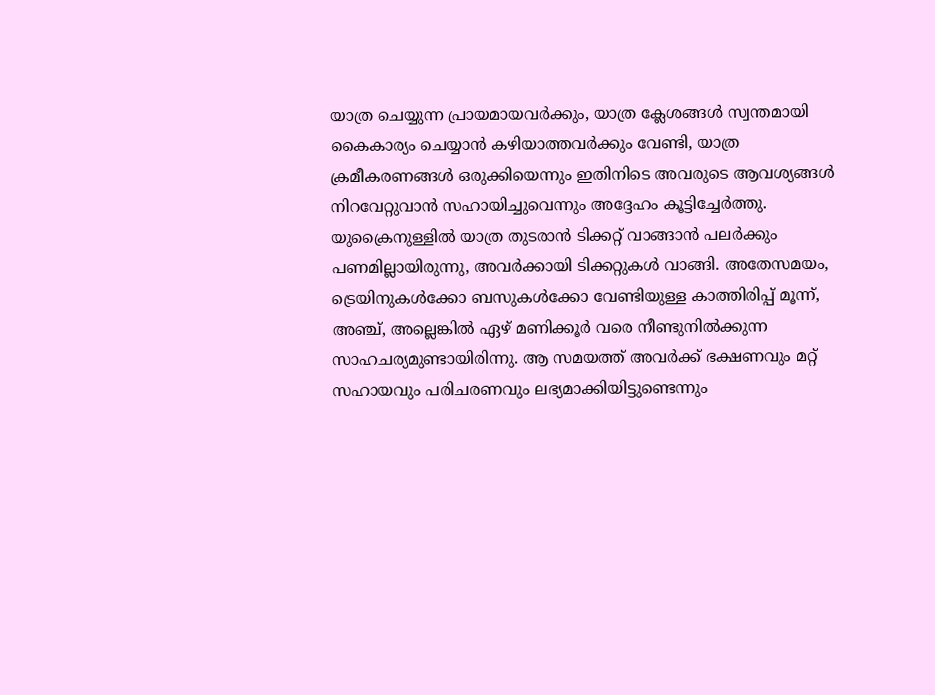യാത്ര ചെയ്യുന്ന പ്രായമായവർക്കും, യാത്ര ക്ലേശങ്ങള്‍ സ്വന്തമായി കൈകാര്യം ചെയ്യാൻ കഴിയാത്തവര്‍ക്കും വേണ്ടി, യാത്ര ക്രമീകരണങ്ങൾ ഒരുക്കിയെന്നും ഇതിനിടെ അവരുടെ ആവശ്യങ്ങള്‍ നിറവേറ്റുവാന്‍ സഹായിച്ചുവെന്നും അദ്ദേഹം കൂട്ടിച്ചേര്‍ത്തു. യുക്രൈനുള്ളില്‍ യാത്ര തുടരാൻ ടിക്കറ്റ് വാങ്ങാൻ പലർക്കും പണമില്ലായിരുന്നു, അവർക്കായി ടിക്കറ്റുകൾ വാങ്ങി. അതേസമയം, ട്രെയിനുകൾക്കോ ബസുകൾക്കോ വേണ്ടിയുള്ള കാത്തിരിപ്പ് മൂന്ന്, അഞ്ച്, അല്ലെങ്കിൽ ഏഴ് മണിക്കൂർ വരെ നീണ്ടുനിൽക്കുന്ന സാഹചര്യമുണ്ടായിരിന്നു. ആ സമയത്ത് അവര്‍ക്ക് ഭക്ഷണവും മറ്റ് സഹായവും പരിചരണവും ലഭ്യമാക്കിയിട്ടുണ്ടെന്നും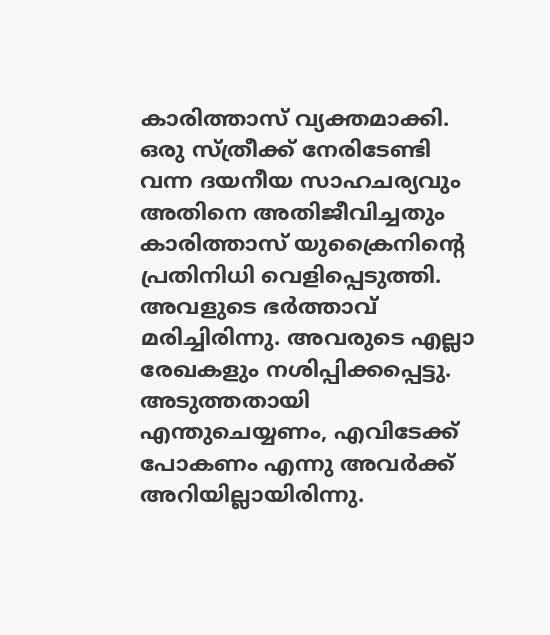കാരിത്താസ് വ്യക്തമാക്കി. ഒരു സ്ത്രീക്ക് നേരിടേണ്ടി വന്ന ദയനീയ സാഹചര്യവും അതിനെ അതിജീവിച്ചതും കാരിത്താസ് യുക്രൈനിന്റെ പ്രതിനിധി വെളിപ്പെടുത്തി. അവളുടെ ഭർത്താവ് മരിച്ചിരിന്നു. അവരുടെ എല്ലാ രേഖകളും നശിപ്പിക്കപ്പെട്ടു. അടുത്തതായി എന്തുചെയ്യണം, എവിടേക്ക് പോകണം എന്നു അവര്‍ക്ക് അറിയില്ലായിരിന്നു.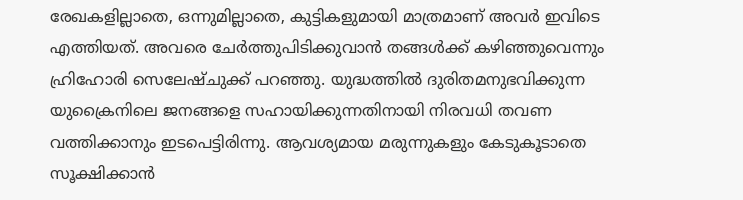രേഖകളില്ലാതെ, ഒന്നുമില്ലാതെ, കുട്ടികളുമായി മാത്രമാണ് അവർ ഇവിടെ എത്തിയത്. അവരെ ചേര്‍ത്തുപിടിക്കുവാന്‍ തങ്ങള്‍ക്ക് കഴിഞ്ഞുവെന്നും ഹ്രിഹോരി സെലേഷ്ചുക്ക് പറഞ്ഞു. യുദ്ധത്തിൽ ദുരിതമനുഭവിക്കുന്ന യുക്രൈനിലെ ജനങ്ങളെ സഹായിക്കുന്നതിനായി നിരവധി തവണ വത്തിക്കാനും ഇടപെട്ടിരിന്നു. ആവശ്യമായ മരുന്നുകളും കേടുകൂടാതെ സൂക്ഷിക്കാന്‍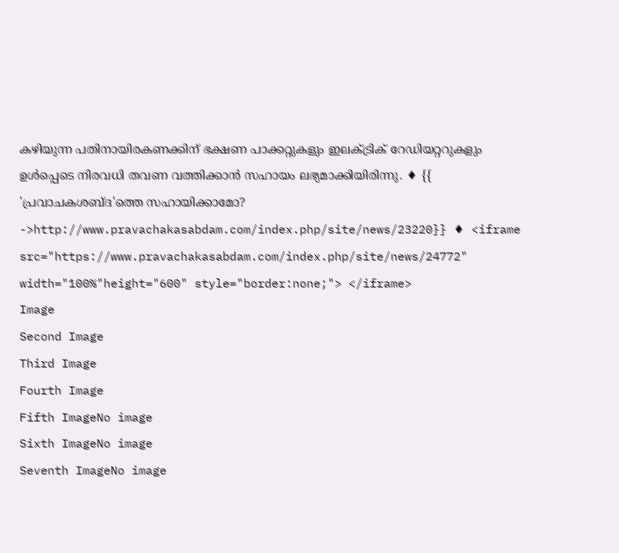കഴിയുന്ന പതിനായിരകണക്കിന് ഭക്ഷണ പാക്കറ്റുകളും ഇലക്ട്രിക് റേഡിയറ്ററുകളും ഉള്‍പ്പെടെ നിരവധി തവണ വത്തിക്കാന്‍ സഹായം ലഭ്യമാക്കിയിരിന്നു. ♦ {{ 'പ്രവാചകശബ്‌ദ'ത്തെ സഹായിക്കാമോ? ->http://www.pravachakasabdam.com/index.php/site/news/23220}} ♦ <iframe src="https://www.pravachakasabdam.com/index.php/site/news/24772" width="100%"height="600" style="border:none;"> </iframe>
Image
Second Image
Third Image
Fourth Image
Fifth ImageNo image
Sixth ImageNo image
Seventh ImageNo image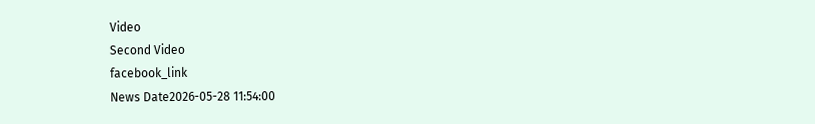Video
Second Video
facebook_link
News Date2026-05-28 11:54:00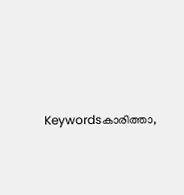Keywordsകാരിത്താ,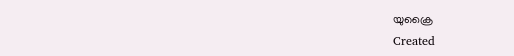യുക്രൈ
Created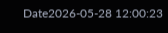Date2026-05-28 12:00:23